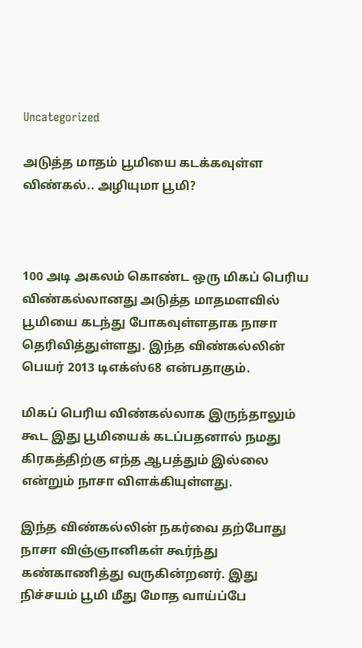Uncategorized

அடுத்த மாதம் பூமியை கடக்கவுள்ள விண்கல்.. அழியுமா பூமி?



100 அடி அகலம் கொண்ட ஒரு மிகப் பெரிய விண்கல்லானது அடுத்த மாதமளவில் பூமியை கடந்து போகவுள்ளதாக நாசா தெரிவித்துள்ளது. இந்த விண்கல்லின் பெயர் 2013 டிஎக்ஸ்68 என்பதாகும்.

மிகப் பெரிய விண்கல்லாக இருந்தாலும் கூட இது பூமியைக் கடப்பதனால் நமது கிரகத்திற்கு எந்த ஆபத்தும் இல்லை என்றும் நாசா விளக்கியுள்ளது.

இந்த விண்கல்லின் நகர்வை தற்போது நாசா விஞ்ஞானிகள் கூர்ந்து கண்காணித்து வருகின்றனர். இது நிச்சயம் பூமி மீது மோத வாய்ப்பே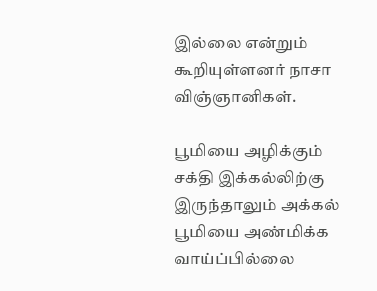இல்லை என்றும் கூறியுள்ளனர் நாசா விஞ்ஞானிகள்.

பூமியை அழிக்கும் சக்தி இக்கல்லிற்கு இருந்தாலும் அக்கல் பூமியை அண்மிக்க வாய்ப்பில்லை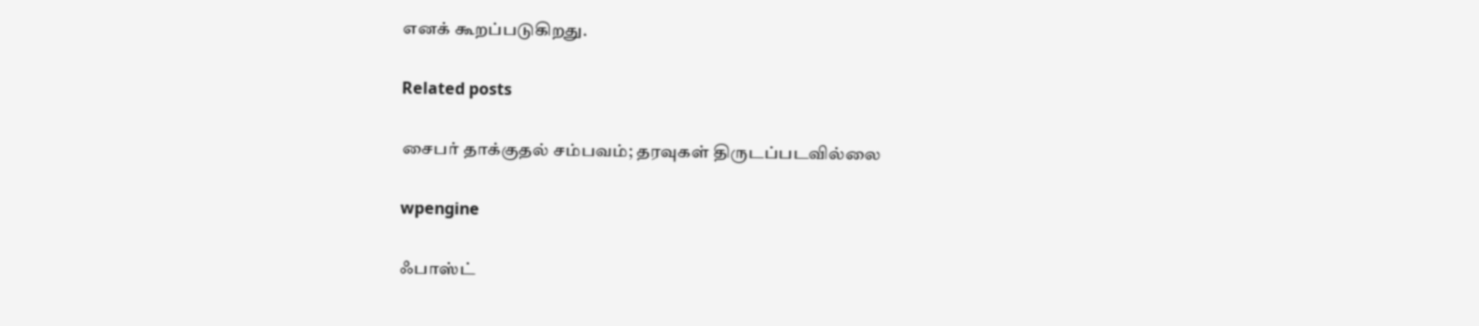எனக் கூறப்படுகிறது.

Related posts

சைபர் தாக்குதல் சம்பவம்; தரவுகள் திருடப்படவில்லை

wpengine

ஃபாஸ்ட்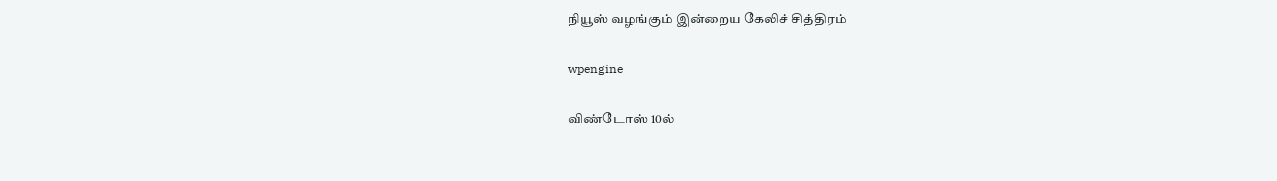நியூஸ் வழங்கும் இன்றைய கேலிச் சித்திரம்

wpengine

விண்டோஸ் 10ல்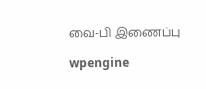வை-பி இணைப்பு

wpengine